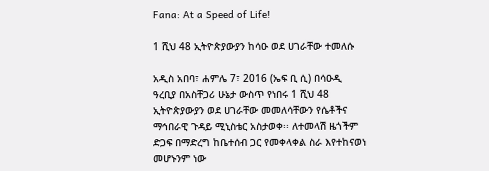Fana: At a Speed of Life!

1 ሺህ 48 ኢትዮጵያውያን ከሳዑ ወደ ሀገራቸው ተመለሱ

አዲስ አበባ፣ ሐምሌ 7፣ 2016 (ኤፍ ቢ ሲ) በሳዑዲ ዓረቢያ በአስቸጋሪ ሁኔታ ውስጥ የነበሩ 1 ሺህ 48 ኢትዮጵያውያን ወደ ሀገራቸው መመለሳቸውን የሴቶችና ማኅበራዊ ጉዳይ ሚኒስቴር አስታወቀ፡፡ ለተመላሽ ዜጎችም ድጋፍ በማድረግ ከቤተሰብ ጋር የመቀላቀል ስራ እየተከናወነ መሆኑንም ነው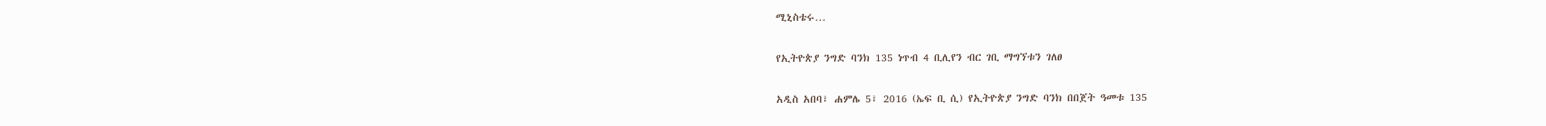ሚኒስቴሩ…

የኢትዮጵያ ንግድ ባንክ 135 ነጥብ 4 ቢሊየን ብር ገቢ ማግኘቱን ገለፀ

አዲስ አበባ፣ ሐምሌ 5፣ 2016 (ኤፍ ቢ ሲ) የኢትዮጵያ ንግድ ባንክ በበጀት ዓመቱ 135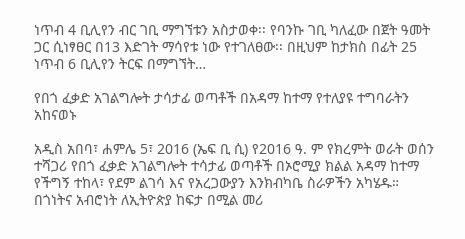ነጥብ 4 ቢሊየን ብር ገቢ ማግኘቱን አስታወቀ፡፡ የባንኩ ገቢ ካለፈው በጀት ዓመት ጋር ሲነፃፀር በ13 እድገት ማሳየቱ ነው የተገለፀው፡፡ በዚህም ከታክስ በፊት 25 ነጥብ 6 ቢሊየን ትርፍ በማግኘት…

የበጎ ፈቃድ አገልግሎት ታሳታፊ ወጣቶች በአዳማ ከተማ የተለያዩ ተግባራትን አከናወኑ

አዲስ አበባ፣ ሐምሌ 5፣ 2016 (ኤፍ ቢ ሲ) የ2016 ዓ. ም የክረምት ወራት ወሰን ተሻጋሪ የበጎ ፈቃድ አገልግሎት ተሳታፊ ወጣቶች በኦሮሚያ ክልል አዳማ ከተማ የችግኝ ተከላ፣ የደም ልገሳ እና የአረጋውያን እንክብካቤ ስራዎችን አካሄዱ። በጎነትና አብሮነት ለኢትዮጵያ ከፍታ በሚል መሪ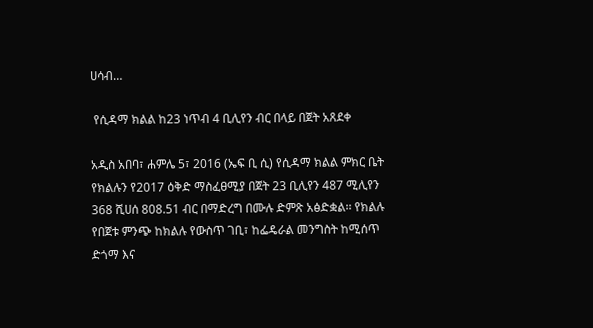ሀሳብ…

 የሲዳማ ክልል ከ23 ነጥብ 4 ቢሊየን ብር በላይ በጀት አጸደቀ

አዲስ አበባ፣ ሐምሌ 5፣ 2016 (ኤፍ ቢ ሲ) የሲዳማ ክልል ምክር ቤት የክልሉን የ2017 ዕቅድ ማስፈፀሚያ በጀት 23 ቢሊየን 487 ሚሊየን 368 ሺሀሰ 808.51 ብር በማድረግ በሙሉ ድምጽ አፅድቋል፡፡ የክልሉ የበጀቱ ምንጭ ከክልሉ የውስጥ ገቢ፣ ከፌዴራል መንግስት ከሚሰጥ ድጎማ እና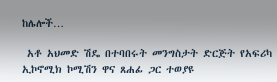ከሌሎች…

 አቶ አህመድ ሽዴ በተባበሩት መንግስታት ድርጅት የአፍሪካ ኢኮኖሚክ ኮሚሽን ዋና ጸሐፊ ጋር ተወያዩ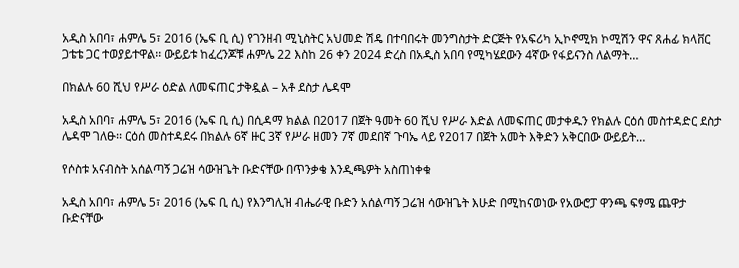አዲስ አበባ፣ ሐምሌ 5፣ 2016 (ኤፍ ቢ ሲ) የገንዘብ ሚኒስትር አህመድ ሽዴ በተባበሩት መንግስታት ድርጅት የአፍሪካ ኢኮኖሚክ ኮሚሽን ዋና ጸሐፊ ክላቨር ጋቴቴ ጋር ተወያይተዋል፡፡ ውይይቱ ከፈረንጆቹ ሐምሌ 22 እስከ 26 ቀን 2024 ድረስ በአዲስ አበባ የሚካሄደውን 4ኛው የፋይናንስ ለልማት…

በክልሉ 60 ሺህ የሥራ ዕድል ለመፍጠር ታቅዷል – አቶ ደስታ ሌዳሞ

አዲስ አበባ፣ ሐምሌ 5፣ 2016 (ኤፍ ቢ ሲ) በሲዳማ ክልል በ2017 በጀት ዓመት 60 ሺህ የሥራ እድል ለመፍጠር መታቀዱን የክልሉ ርዕሰ መስተዳድር ደስታ ሌዳሞ ገለፁ፡፡ ርዕሰ መስተዳደሩ በክልሉ 6ኛ ዙር 3ኛ የሥራ ዘመን 7ኛ መደበኛ ጉባኤ ላይ የ2017 በጀት አመት እቅድን አቅርበው ውይይት…

የሶስቱ አናብስት አሰልጣኝ ጋሬዝ ሳውዝጌት ቡድናቸው በጥንቃቄ እንዲጫዎት አስጠነቀቁ

አዲስ አበባ፣ ሐምሌ 5፣ 2016 (ኤፍ ቢ ሲ) የእንግሊዝ ብሔራዊ ቡድን አሰልጣኝ ጋሬዝ ሳውዝጌት እሁድ በሚከናወነው የአውሮፓ ዋንጫ ፍፃሜ ጨዋታ ቡድናቸው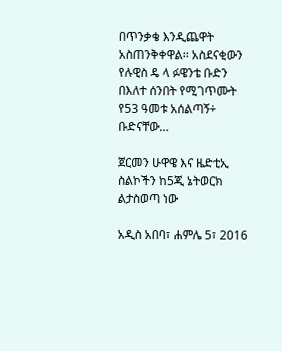በጥንቃቄ እንዲጨዋት አስጠንቅቀዋል፡፡ አስደናቂውን የሉዊስ ዴ ላ ፉዌንቴ ቡድን በእለተ ሰንበት የሚገጥሙት የ53 ዓመቱ አሰልጣኝ÷ ቡድናቸው…

ጀርመን ሁዋዌ እና ዜድቲኢ ስልኮችን ከ5ጂ ኔትወርክ ልታስወጣ ነው

አዲስ አበባ፣ ሐምሌ 5፣ 2016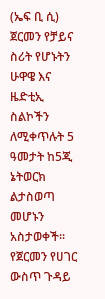(ኤፍ ቢ ሲ) ጀርመን የቻይና ስሪት የሆኑትን ሁዋዌ እና ዜድቲኢ ስልኮችን ለሚቀጥሉት 5 ዓመታት ከ5ጂ ኔትወርክ ልታስወጣ መሆኑን አስታወቀች፡፡ የጀርመን የሀገር ውስጥ ጉዳይ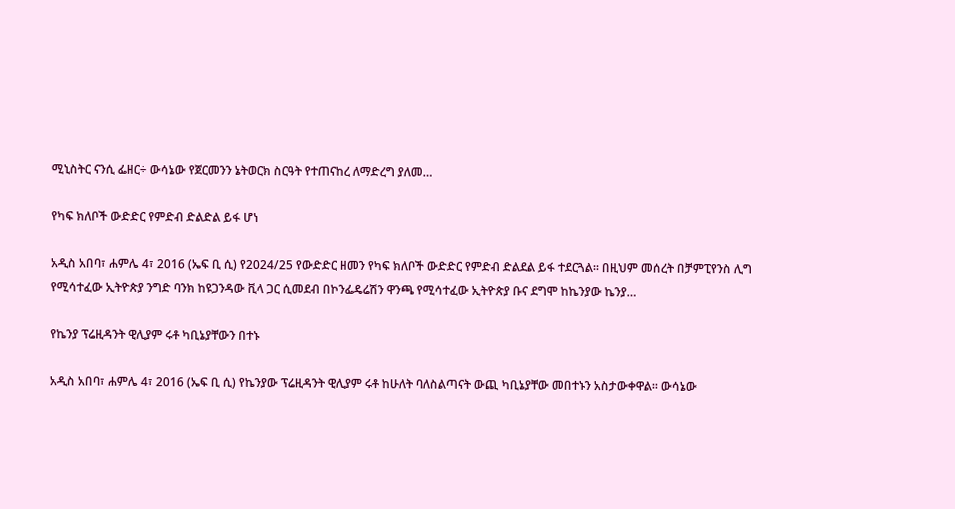ሚኒስትር ናንሲ ፌዘር÷ ውሳኔው የጀርመንን ኔትወርክ ስርዓት የተጠናከረ ለማድረግ ያለመ…

የካፍ ክለቦች ውድድር የምድብ ድልድል ይፋ ሆነ

አዲስ አበባ፣ ሐምሌ 4፣ 2016 (ኤፍ ቢ ሲ) የ2024/25 የውድድር ዘመን የካፍ ክለቦች ውድድር የምድብ ድልደል ይፋ ተደርጓል፡፡ በዚህም መሰረት በቻምፒየንስ ሊግ የሚሳተፈው ኢትዮጵያ ንግድ ባንክ ከዩጋንዳው ቪላ ጋር ሲመደብ በኮንፌዴሬሽን ዋንጫ የሚሳተፈው ኢትዮጵያ ቡና ደግሞ ከኬንያው ኬንያ…

የኬንያ ፕሬዚዳንት ዊሊያም ሩቶ ካቢኔያቸውን በተኑ

አዲስ አበባ፣ ሐምሌ 4፣ 2016 (ኤፍ ቢ ሲ) የኬንያው ፕሬዚዳንት ዊሊያም ሩቶ ከሁለት ባለስልጣናት ውጪ ካቢኔያቸው መበተኑን አስታውቀዋል፡፡ ውሳኔው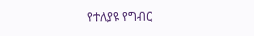የተለያዩ የግብር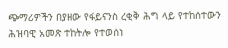ጭማሪዎችን በያዘው የፋይናንስ ረቂቅ ሕግ ላይ የተከሰተውን ሕዝባዊ አመጽ ተከትሎ የተወሰነ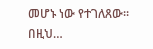መሆኑ ነው የተገለጸው፡፡ በዚህ…